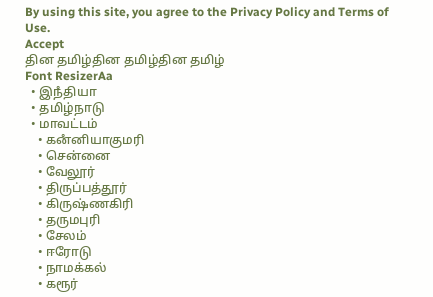By using this site, you agree to the Privacy Policy and Terms of Use.
Accept
தின தமிழ்தின தமிழ்தின தமிழ்
Font ResizerAa
  • இநஂதியா
  • தமிழ்நாடு
  • மாவட்டம்
    • கனஂனியாகுமரி
    • சென்னை
    • வேலூர்
    • திருப்பத்தூர்
    • கிருஷ்ணகிரி
    • தருமபுரி
    • சேலம்
    • ஈரோடு
    • நாமக்கல்
    • கரூர்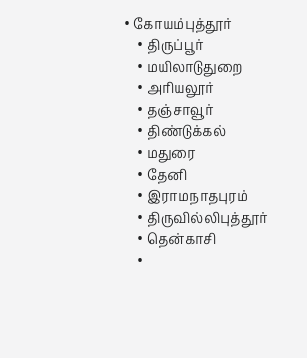• கோயம்புத்தூர்
    • திருப்பூர்
    • மயிலாடுதுறை
    • அரியலூர்
    • தஞ்சாவூர்
    • திண்டுக்கல்
    • மதுரை
    • தேனி
    • இராமநாதபுரம்
    • திருவில்லிபுத்தூர்
    • தென்காசி
    •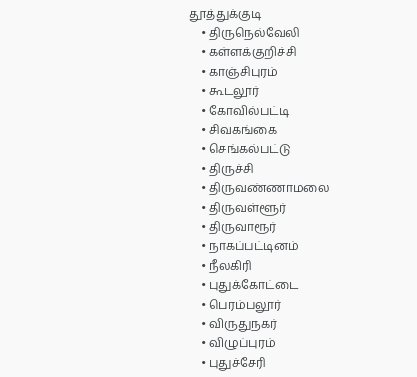தூத்துக்குடி
    • திருநெல்வேலி
    • கள்ளக்குறிச்சி
    • காஞ்சிபுரம்
    • கூடலூர்
    • கோவில்பட்டி
    • சிவகங்கை
    • செங்கல்பட்டு
    • திருச்சி
    • திருவண்ணாமலை
    • திருவள்ளூர்
    • திருவாரூர்
    • நாகப்பட்டினம்
    • நீலகிரி
    • புதுக்கோட்டை
    • பெரம்பலூர்
    • விருதுநகர்
    • விழுப்புரம்
    • புதுச்சேரி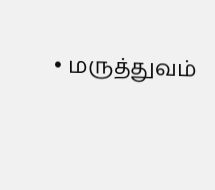• மருத்துவம்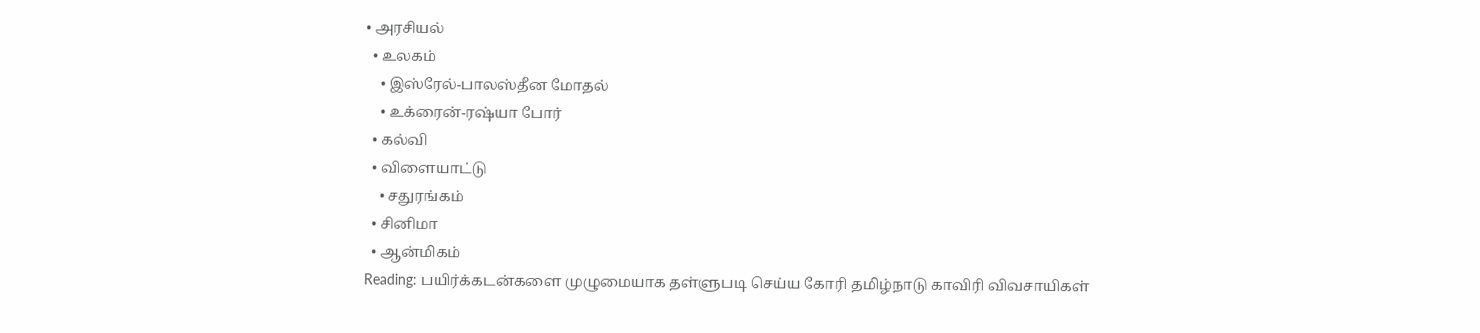• அரசியல்
  • உலகம்
    • இஸ்ரேல்-பாலஸ்தீன மோதல்
    • உக்ரைன்-ரஷ்யா போர்
  • கல்வி
  • விளையாட்டு
    • சதுரங்கம்
  • சினிமா
  • ஆன்மிகம்
Reading: பயிர்க்கடன்களை முழுமையாக தள்ளுபடி செய்ய கோரி தமிழ்நாடு காவிரி விவசாயிகள்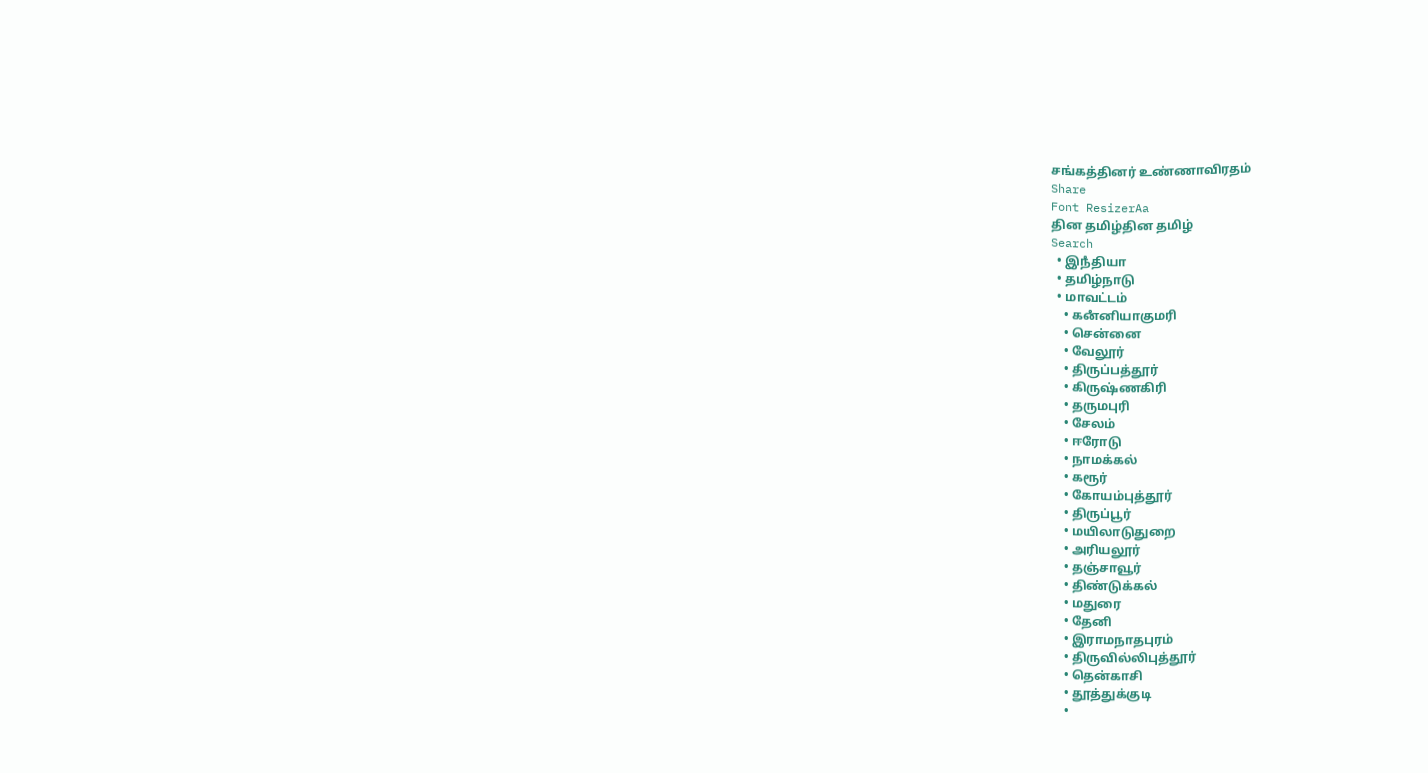சங்கத்தினர் உண்ணாவிரதம்
Share
Font ResizerAa
தின தமிழ்தின தமிழ்
Search
  • இநஂதியா
  • தமிழ்நாடு
  • மாவட்டம்
    • கனஂனியாகுமரி
    • சென்னை
    • வேலூர்
    • திருப்பத்தூர்
    • கிருஷ்ணகிரி
    • தருமபுரி
    • சேலம்
    • ஈரோடு
    • நாமக்கல்
    • கரூர்
    • கோயம்புத்தூர்
    • திருப்பூர்
    • மயிலாடுதுறை
    • அரியலூர்
    • தஞ்சாவூர்
    • திண்டுக்கல்
    • மதுரை
    • தேனி
    • இராமநாதபுரம்
    • திருவில்லிபுத்தூர்
    • தென்காசி
    • தூத்துக்குடி
    •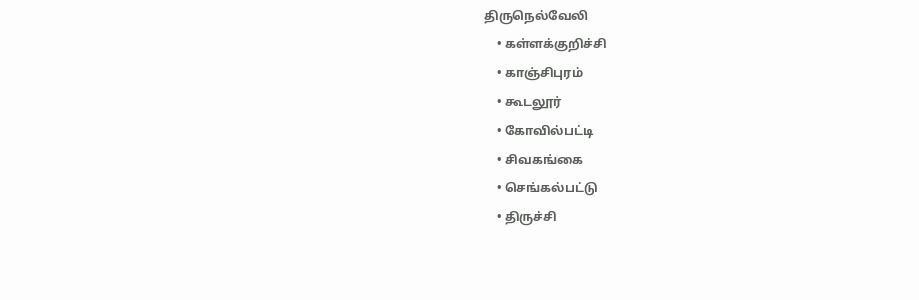திருநெல்வேலி
    • கள்ளக்குறிச்சி
    • காஞ்சிபுரம்
    • கூடலூர்
    • கோவில்பட்டி
    • சிவகங்கை
    • செங்கல்பட்டு
    • திருச்சி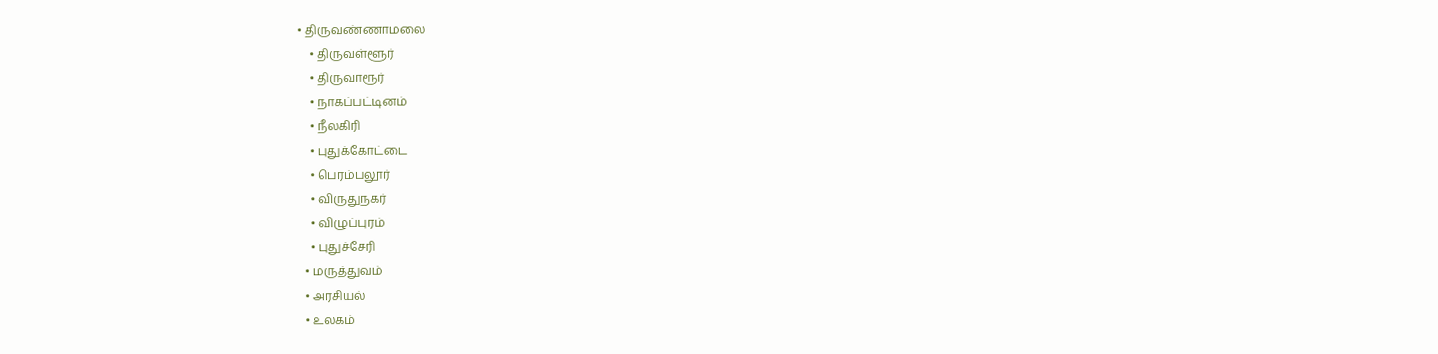• திருவண்ணாமலை
    • திருவள்ளூர்
    • திருவாரூர்
    • நாகப்பட்டினம்
    • நீலகிரி
    • புதுக்கோட்டை
    • பெரம்பலூர்
    • விருதுநகர்
    • விழுப்புரம்
    • புதுச்சேரி
  • மருத்துவம்
  • அரசியல்
  • உலகம்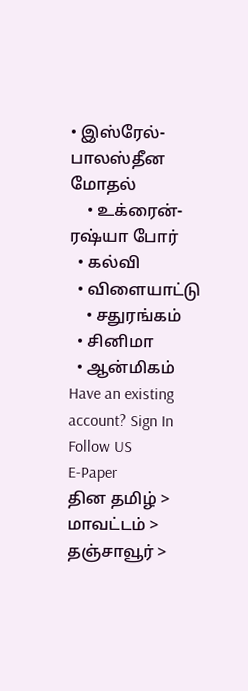• இஸ்ரேல்-பாலஸ்தீன மோதல்
    • உக்ரைன்-ரஷ்யா போர்
  • கல்வி
  • விளையாட்டு
    • சதுரங்கம்
  • சினிமா
  • ஆன்மிகம்
Have an existing account? Sign In
Follow US
E-Paper
தின தமிழ் > மாவட்டம் > தஞ்சாவூர் >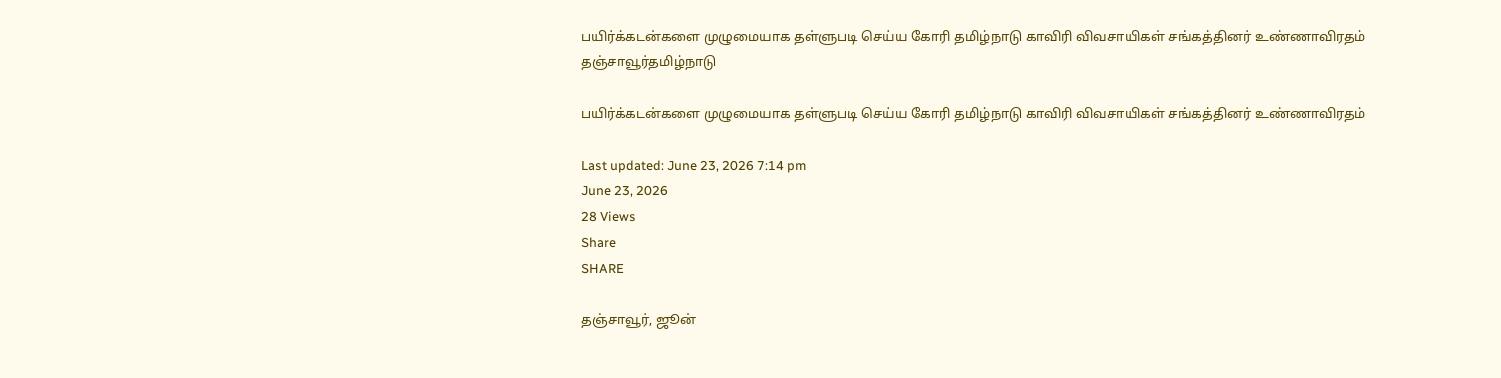பயிர்க்கடன்களை முழுமையாக தள்ளுபடி செய்ய கோரி தமிழ்நாடு காவிரி விவசாயிகள் சங்கத்தினர் உண்ணாவிரதம்
தஞ்சாவூர்தமிழ்நாடு

பயிர்க்கடன்களை முழுமையாக தள்ளுபடி செய்ய கோரி தமிழ்நாடு காவிரி விவசாயிகள் சங்கத்தினர் உண்ணாவிரதம்

Last updated: June 23, 2026 7:14 pm
June 23, 2026
28 Views
Share
SHARE

தஞ்சாவூர், ஜூன்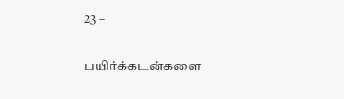23 –

பயிர்க்கடன்களை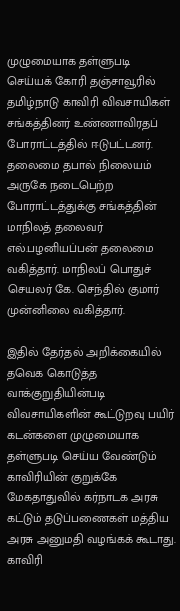முழுமையாக தள்ளுபடி செய்யக் கோரி தஞ்சாவூரில் தமிழ்நாடு காவிரி விவசாயிகள் சங்கத்தினர் உண்ணாவிரதப் போராட்டத்தில் ஈடுபட்டனர். தலைமை தபால் நிலையம் அருகே நடைபெற்ற போராட்டத்துக்கு சங்கத்தின் மாநிலத் தலைவர் எல்.பழனியப்பன் தலைமை வகித்தார். மாநிலப் பொதுச் செயலர் கே. செந்தில் குமார் முன்னிலை வகித்தார்.

இதில் தேர்தல் அறிக்கையில் தவெக கொடுத்த வாக்குறுதியின்படி விவசாயிகளின் கூட்டுறவு பயிர் கடன்களை முழுமையாக தள்ளுபடி செய்ய வேண்டும் காவிரியின் குறுக்கே மேகதாதுவில் கர்நாடக அரசு கட்டும் தடுப்பணைகள் மத்திய அரசு அனுமதி வழங்கக் கூடாது. காவிரி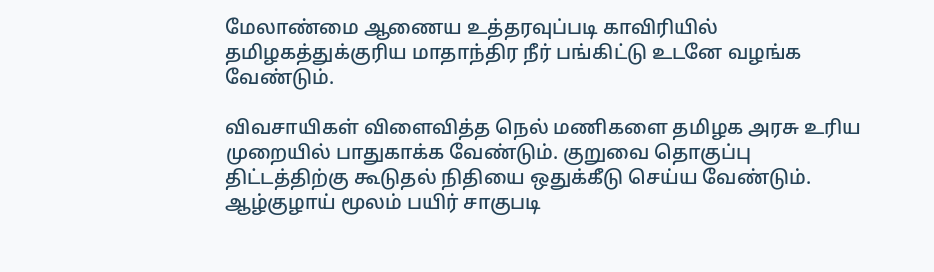மேலாண்மை ஆணைய உத்தரவுப்படி காவிரியில் தமிழகத்துக்குரிய மாதாந்திர நீர் பங்கிட்டு உடனே வழங்க வேண்டும்.

விவசாயிகள் விளைவித்த நெல் மணிகளை தமிழக அரசு உரிய முறையில் பாதுகாக்க வேண்டும். குறுவை தொகுப்பு திட்டத்திற்கு கூடுதல் நிதியை ஒதுக்கீடு செய்ய வேண்டும். ஆழ்குழாய் மூலம் பயிர் சாகுபடி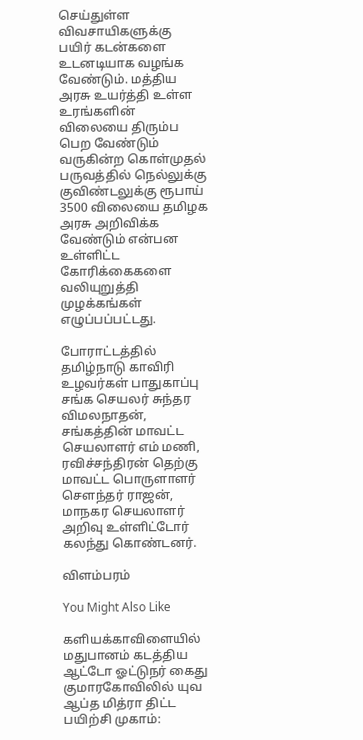செய்துள்ள விவசாயிகளுக்கு பயிர் கடன்களை உடனடியாக வழங்க வேண்டும். மத்திய அரசு உயர்த்தி உள்ள உரங்களின் விலையை திரும்ப பெற வேண்டும் வருகின்ற கொள்முதல் பருவத்தில் நெல்லுக்கு குவிண்டலுக்கு ரூபாய் 3500 விலையை தமிழக அரசு அறிவிக்க வேண்டும் என்பன உள்ளிட்ட கோரிக்கைகளை வலியுறுத்தி முழக்கங்கள் எழுப்பப்பட்டது.

போராட்டத்தில் தமிழ்நாடு காவிரி உழவர்கள் பாதுகாப்பு சங்க செயலர் சுந்தர விமலநாதன், சங்கத்தின் மாவட்ட செயலாளர் எம் மணி, ரவிச்சந்திரன் தெற்கு மாவட்ட பொருளாளர் சௌந்தர் ராஜன், மாநகர செயலாளர் அறிவு உள்ளிட்டோர் கலந்து கொண்டனர்.

விளம்பரம்

You Might Also Like

களியக்காவிளையில் மதுபானம் கடத்திய ஆட்டோ ஓட்டுநர் கைது
குமாரகோவிலில் யுவ ஆப்த மித்ரா திட்ட பயிற்சி முகாம்: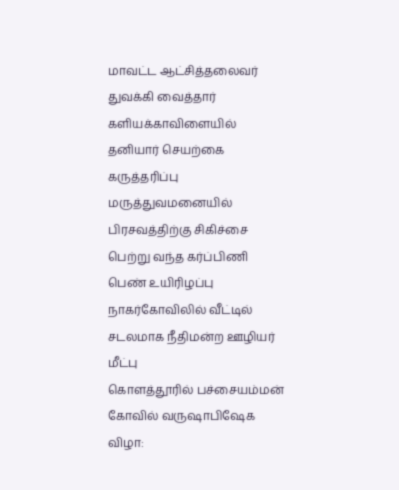மாவட்ட ஆட்சித்தலைவர் துவக்கி வைத்தார்
களியக்காவிளையில் தனியார் செயற்கை கருத்தரிப்பு மருத்துவமனையில் பிரசவத்திற்கு சிகிச்சை பெற்று வந்த கர்ப்பிணி பெண் உயிரிழப்பு
நாகர்கோவிலில் வீட்டில் சடலமாக நீதிமன்ற ஊழியர் மீட்பு
கொளத்தூரில் பச்சையம்மன் கோவில் வருஷாபிஷேக விழா: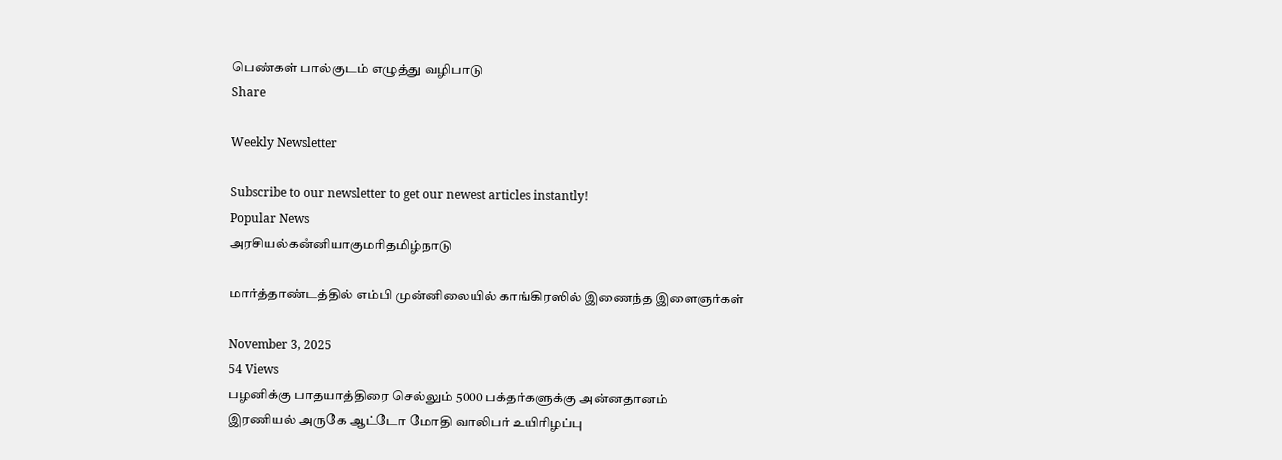பெண்கள் பால்குடம் எழுத்து வழிபாடு
Share

Weekly Newsletter

Subscribe to our newsletter to get our newest articles instantly!
Popular News
அரசியல்கனஂனியாகுமரிதமிழ்நாடு

மார்த்தாண்டத்தில் எம்பி முன்னிலையில் காங்கிரஸில் இணைந்த இளைஞர்கள்

November 3, 2025
54 Views
பழனிக்கு பாதயாத்திரை செல்லும் 5000 பக்தர்களுக்கு அன்னதானம்
இரணியல் அருகே ஆட்டோ மோதி வாலிபர் உயிரிழப்பு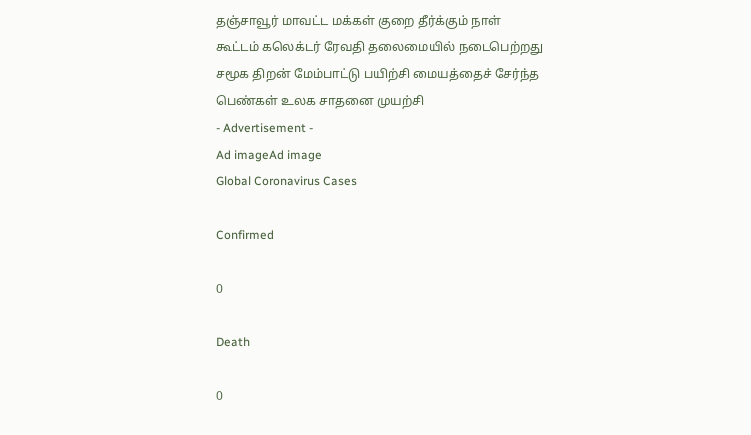தஞ்சாவூர் மாவட்ட மக்கள் குறை தீர்க்கும் நாள் கூட்டம் கலெக்டர் ரேவதி தலைமையில் நடைபெற்றது
சமூக திறன் மேம்பாட்டு பயிற்சி மையத்தைச் சேர்ந்த பெண்கள் உலக சாதனை முயற்சி
- Advertisement -
Ad imageAd image
Global Coronavirus Cases

Confirmed

0

Death

0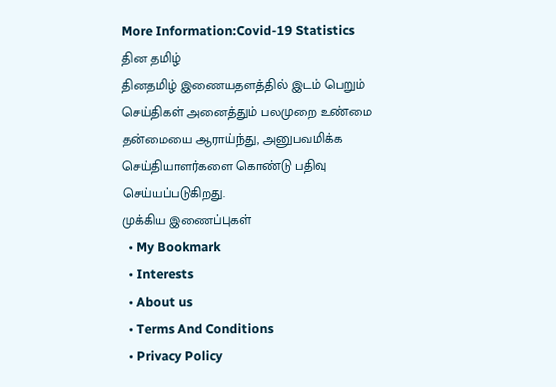More Information:Covid-19 Statistics
தின தமிழ்
தினதமிழ் இணையதளத்தில் இடம் பெறும் செய்திகள் அனைத்தும் பலமுறை உண்மை தன்மையை ஆராய்ந்து, அனுபவமிக்க செய்தியாளர்களை கொண்டு பதிவு செய்யப்படுகிறது.
முக்கிய இணைப்புகள்
  • My Bookmark
  • Interests
  • About us
  • Terms And Conditions
  • Privacy Policy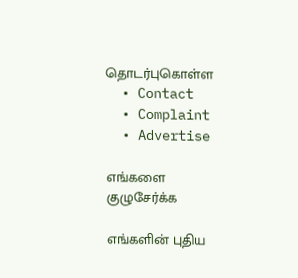தொடர்புகொள்ள
  • Contact
  • Complaint
  • Advertise

எங்களை குழுசேர்க்க

எங்களின் புதிய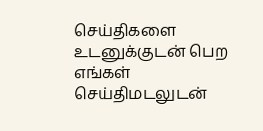செய்திகளை உடனுக்குடன் பெற எங்கள் செய்திமடலுடன்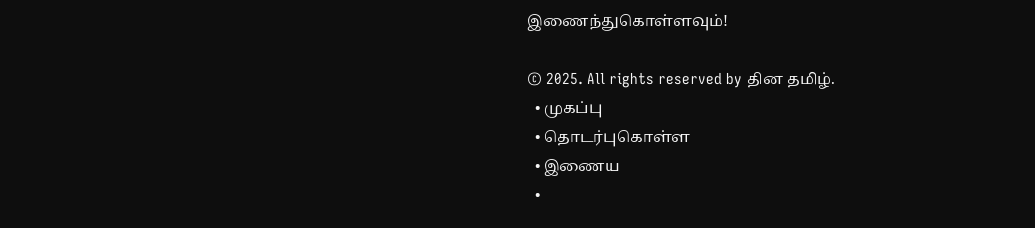இணைந்துகொள்ளவும்!

© 2025. All rights reserved by தின தமிழ்.
  • முகப்பு
  • தொடர்புகொள்ள
  • இணைய
  •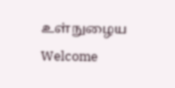உள்நுழைய
Welcome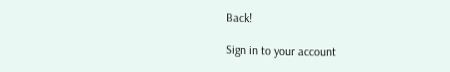Back!

Sign in to your account